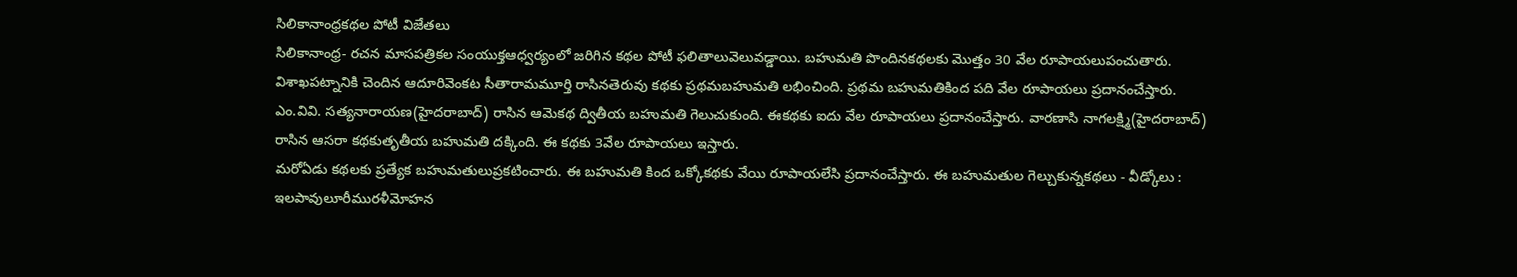సిలికానాంధ్రకథల పోటీ విజేతలు
సిలికానాంధ్ర- రచన మాసపత్రికల సంయుక్తఆధ్వర్యంలో జరిగిన కథల పోటీ ఫలితాలువెలువడ్డాయి. బహుమతి పొందినకథలకు మొత్తం 30 వేల రూపాయలుపంచుతారు. విశాఖపట్నానికి చెందిన ఆదూరివెంకట సీతారామమూర్తి రాసినతెరువు కథకు ప్రథమబహుమతి లభించింది. ప్రథమ బహుమతికింద పది వేల రూపాయలు ప్రదానంచేస్తారు. ఎం.వివి. సత్యనారాయణ(హైదరాబాద్) రాసిన ఆమెకథ ద్వితీయ బహుమతి గెలుచుకుంది. ఈకథకు ఐదు వేల రూపాయలు ప్రదానంచేస్తారు. వారణాసి నాగలక్ష్మి(హైదరాబాద్) రాసిన ఆసరా కథకుతృతీయ బహుమతి దక్కింది. ఈ కథకు 3వేల రూపాయలు ఇస్తారు.
మరోఏడు కథలకు ప్రత్యేక బహుమతులుప్రకటించారు. ఈ బహుమతి కింద ఒక్కోకథకు వేయి రూపాయలేసి ప్రదానంచేస్తారు. ఈ బహుమతుల గెల్చుకున్నకథలు - వీడ్కోలు : ఇలపావులూరీమురళీమోహన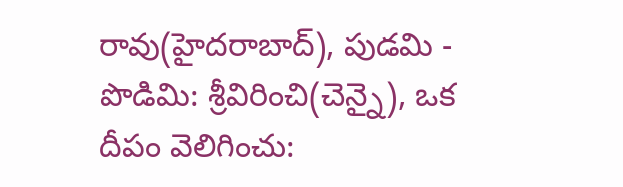రావు(హైదరాబాద్), పుడమి - పొడిమి: శ్రీవిరించి(చెన్నై), ఒక దీపం వెలిగించు: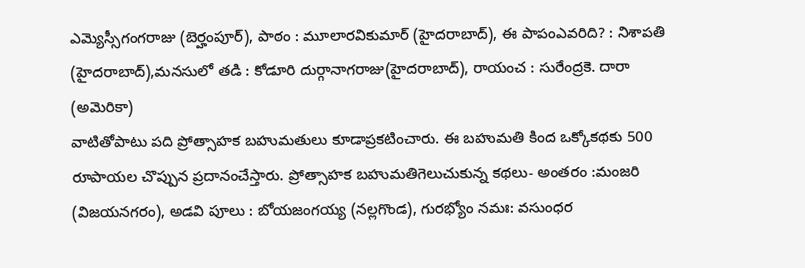ఎమ్యెస్సీగంగరాజు (బెర్హంపూర్), పాఠం : మూలారవికుమార్ (హైదరాబాద్), ఈ పాపంఎవరిది? : నిశాపతి (హైదరాబాద్),మనసులో తడి : కోడూరి దుర్గానాగరాజు(హైదరాబాద్), రాయంచ : సురేంద్రకె. దారా (అమెరికా)
వాటితోపాటు పది ప్రోత్సాహక బహుమతులు కూడాప్రకటించారు. ఈ బహుమతి కింద ఒక్కోకథకు 500 రూపాయల చొప్పున ప్రదానంచేస్తారు. ప్రోత్సాహక బహుమతిగెలుచుకున్న కథలు- అంతరం :మంజరి (విజయనగరం), అడవి పూలు : బోయజంగయ్య (నల్లగొండ), గురభ్యోం నమః: వసుంధర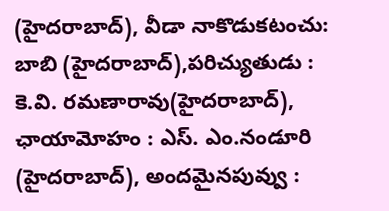(హైదరాబాద్), వీడా నాకొడుకటంచు: బాబి (హైదరాబాద్),పరిచ్యుతుడు : కె.వి. రమణారావు(హైదరాబాద్), ఛాయామోహం : ఎస్. ఎం.నండూరి (హైదరాబాద్), అందమైనపువ్వు :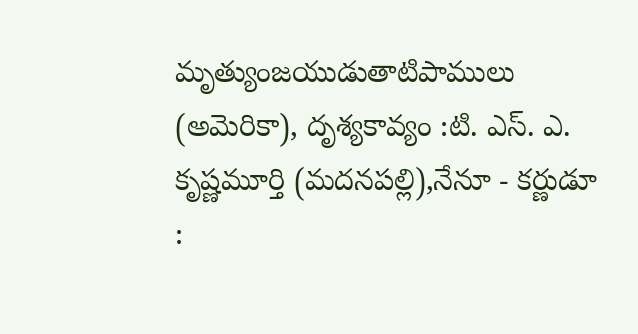మృత్యుంజయుడుతాటిపాములు (అమెరికా), దృశ్యకావ్యం :టి. ఎస్. ఎ. కృష్ణమూర్తి (మదనపల్లి),నేనూ - కర్ణుడూ :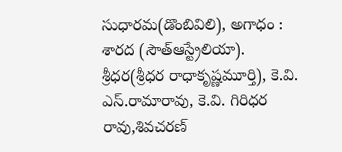సుధారమ(డొంబివిలి), అగాధం : శారద (సౌత్ఆస్ట్రేలియా).
శ్రీధర(శ్రీధర రాధాకృష్ణమూర్తి), కె.వి. ఎస్.రామారావు, కె.వి. గిరిధర రావు,శివచరణ్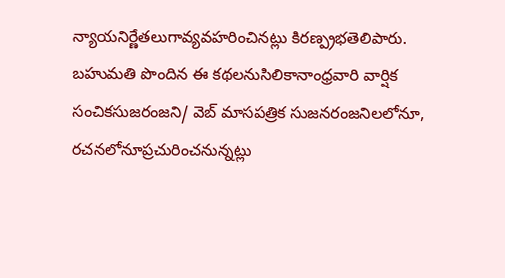న్యాయనిర్ణేతలుగావ్యవహరించినట్లు కిరణ్ప్రభతెలిపారు. బహుమతి పొందిన ఈ కథలనుసిలికానాంధ్రవారి వార్షిక సంచికసుజరంజని/ వెబ్ మాసపత్రిక సుజనరంజనిలలోనూ, రచనలోనూప్రచురించనున్నట్లు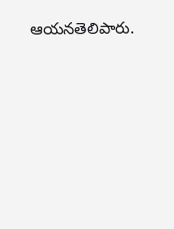ఆయనతెలిపారు.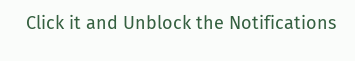Click it and Unblock the Notifications